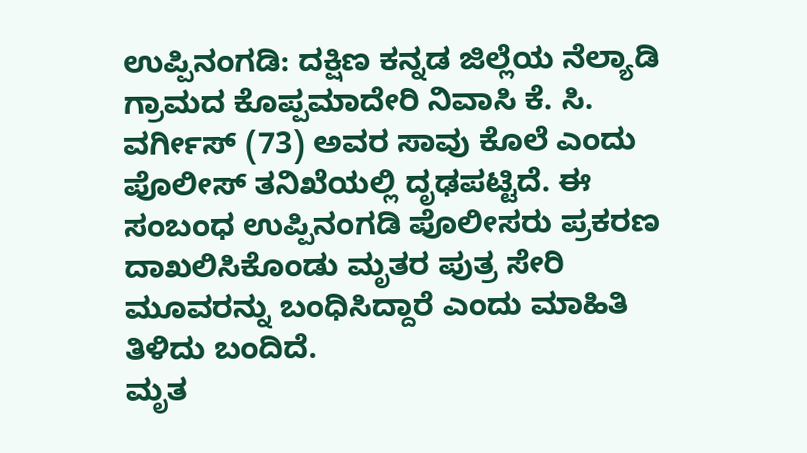ಉಪ್ಪಿನಂಗಡಿ: ದಕ್ಷಿಣ ಕನ್ನಡ ಜಿಲ್ಲೆಯ ನೆಲ್ಯಾಡಿ ಗ್ರಾಮದ ಕೊಪ್ಪಮಾದೇರಿ ನಿವಾಸಿ ಕೆ. ಸಿ. ವರ್ಗೀಸ್ (73) ಅವರ ಸಾವು ಕೊಲೆ ಎಂದು ಪೊಲೀಸ್ ತನಿಖೆಯಲ್ಲಿ ದೃಢಪಟ್ಟಿದೆ. ಈ ಸಂಬಂಧ ಉಪ್ಪಿನಂಗಡಿ ಪೊಲೀಸರು ಪ್ರಕರಣ ದಾಖಲಿಸಿಕೊಂಡು ಮೃತರ ಪುತ್ರ ಸೇರಿ ಮೂವರನ್ನು ಬಂಧಿಸಿದ್ದಾರೆ ಎಂದು ಮಾಹಿತಿ ತಿಳಿದು ಬಂದಿದೆ.
ಮೃತ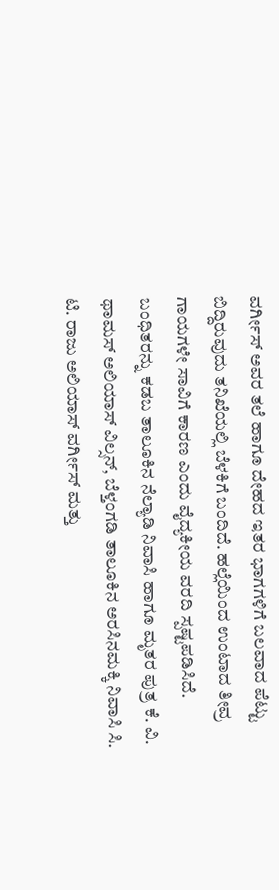ವರ್ಗೀಸ್ ಅವರ ತಲೆ ಹಾಗೂ ದೇಹದ ಇತರ ಭಾಗಗಳಿಗೆ ಬಲವಾದ ಪೆಟ್ಟು ಬಿದ್ದಿರುವುದು ತನಿಖೆಯಲ್ಲಿ ಬೆಳಕಿಗೆ ಬಂದಿದೆ. ಹಲ್ಲೆಯಿಂದ ಉಂಟಾದ ತೀವ್ರ ಗಾಯಗಳೇ ಸಾವಿಗೆ ಕಾರಣ ಎಂದು ವೈದ್ಯಕೀಯ ವರದಿ ಸ್ಪಷ್ಟಪಡಿಸಿದೆ.
ಬಂಧಿತರನ್ನು ಕಡಬ ತಾಲೂಕಿನ ನೆಲ್ಯಾಡಿ ನಿವಾಸಿ ಹಾಗೂ ಮೃತರ ಪುತ್ರ ಕೆ. ವಿ. ಥಾಮಸ್ ಅಲಿಯಾಸ್ ವಿಲ್ಸನ್, ಬೆಳ್ತಂಗಡಿ ತಾಲೂಕಿನ ಅರಸಿನಮಕ್ಕಿ ನಿವಾಸಿ ಸಿ. ಟಿ. ರಾಜು ಅಲಿಯಾಸ್ ವರ್ಗೀಸ್ ಮತ್ತು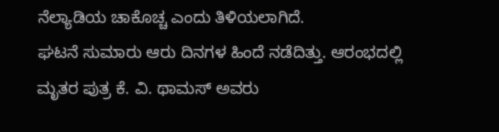ನೆಲ್ಯಾಡಿಯ ಚಾಕೊಚ್ಚ ಎಂದು ತಿಳಿಯಲಾಗಿದೆ.
ಘಟನೆ ಸುಮಾರು ಆರು ದಿನಗಳ ಹಿಂದೆ ನಡೆದಿತ್ತು. ಆರಂಭದಲ್ಲಿ ಮೃತರ ಪುತ್ರ ಕೆ. ವಿ. ಥಾಮಸ್ ಅವರು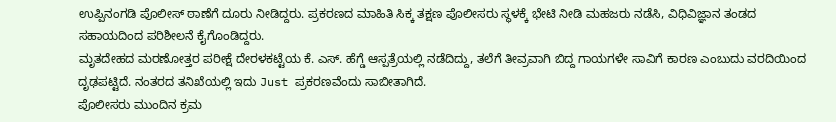ಉಪ್ಪಿನಂಗಡಿ ಪೊಲೀಸ್ ಠಾಣೆಗೆ ದೂರು ನೀಡಿದ್ದರು. ಪ್ರಕರಣದ ಮಾಹಿತಿ ಸಿಕ್ಕ ತಕ್ಷಣ ಪೊಲೀಸರು ಸ್ಥಳಕ್ಕೆ ಭೇಟಿ ನೀಡಿ ಮಹಜರು ನಡೆಸಿ, ವಿಧಿವಿಜ್ಞಾನ ತಂಡದ ಸಹಾಯದಿಂದ ಪರಿಶೀಲನೆ ಕೈಗೊಂಡಿದ್ದರು.
ಮೃತದೇಹದ ಮರಣೋತ್ತರ ಪರೀಕ್ಷೆ ದೇರಳಕಟ್ಟೆಯ ಕೆ. ಎಸ್. ಹೆಗ್ಡೆ ಆಸ್ಪತ್ರೆಯಲ್ಲಿ ನಡೆದಿದ್ದು, ತಲೆಗೆ ತೀವ್ರವಾಗಿ ಬಿದ್ದ ಗಾಯಗಳೇ ಸಾವಿಗೆ ಕಾರಣ ಎಂಬುದು ವರದಿಯಿಂದ ದೃಢಪಟ್ಟಿದೆ. ನಂತರದ ತನಿಖೆಯಲ್ಲಿ ಇದು Just ಪ್ರಕರಣವೆಂದು ಸಾಬೀತಾಗಿದೆ.
ಪೊಲೀಸರು ಮುಂದಿನ ಕ್ರಮ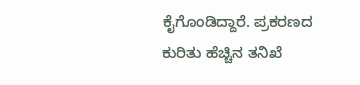ಕೈಗೊಂಡಿದ್ದಾರೆ. ಪ್ರಕರಣದ ಕುರಿತು ಹೆಚ್ಚಿನ ತನಿಖೆ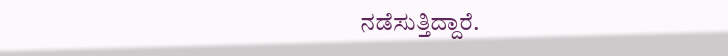ನಡೆಸುತ್ತಿದ್ದಾರೆ.